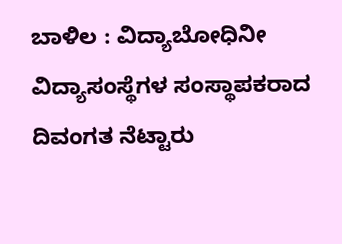ಬಾಳಿಲ : ವಿದ್ಯಾಬೋಧಿನೀ ವಿದ್ಯಾಸಂಸ್ಥೆಗಳ ಸಂಸ್ಥಾಪಕರಾದ ದಿವಂಗತ ನೆಟ್ಟಾರು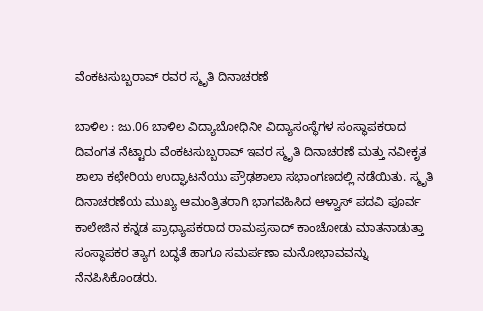ವೆಂಕಟಸುಬ್ಬರಾವ್ ರವರ ಸ್ಮೃತಿ ದಿನಾಚರಣೆ

ಬಾಳಿಲ : ಜು.06 ಬಾಳಿಲ ವಿದ್ಯಾಬೋಧಿನೀ ವಿದ್ಯಾಸಂಸ್ಥೆಗಳ ಸಂಸ್ಥಾಪಕರಾದ ದಿವಂಗತ ನೆಟ್ಟಾರು ವೆಂಕಟಸುಬ್ಬರಾವ್ ಇವರ ಸ್ಮೃತಿ ದಿನಾಚರಣೆ ಮತ್ತು ನವೀಕೃತ ಶಾಲಾ ಕಛೇರಿಯ ಉದ್ಘಾಟನೆಯು ಪ್ರೌಢಶಾಲಾ ಸಭಾಂಗಣದಲ್ಲಿ ನಡೆಯಿತು. ಸ್ಮೃತಿ ದಿನಾಚರಣೆಯ ಮುಖ್ಯ ಆಮಂತ್ರಿತರಾಗಿ ಭಾಗವಹಿಸಿದ ಆಳ್ವಾಸ್ ಪದವಿ ಪೂರ್ವ ಕಾಲೇಜಿನ ಕನ್ನಡ ಪ್ರಾಧ್ಯಾಪಕರಾದ ರಾಮಪ್ರಸಾದ್ ಕಾಂಚೋಡು ಮಾತನಾಡುತ್ತಾ ಸಂಸ್ಥಾಪಕರ ತ್ಯಾಗ ಬದ್ಧತೆ ಹಾಗೂ ಸಮರ್ಪಣಾ ಮನೋಭಾವವನ್ನು ನೆನಪಿಸಿಕೊಂಡರು.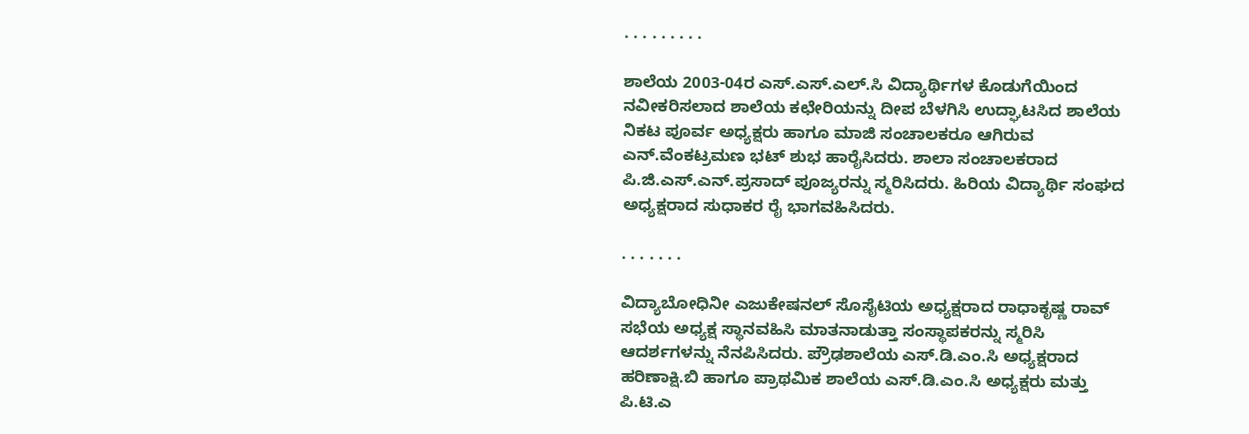. . . . . . . . .

ಶಾಲೆಯ 2003-04ರ ಎಸ್.ಎಸ್.ಎಲ್.ಸಿ ವಿದ್ಯಾರ್ಥಿಗಳ ಕೊಡುಗೆಯಿಂದ ನವೀಕರಿಸಲಾದ ಶಾಲೆಯ ಕಛೇರಿಯನ್ನು ದೀಪ ಬೆಳಗಿಸಿ ಉದ್ಘಾಟಸಿದ ಶಾಲೆಯ ನಿಕಟ ಪೂರ್ವ ಅಧ್ಯಕ್ಷರು ಹಾಗೂ ಮಾಜಿ ಸಂಚಾಲಕರೂ ಆಗಿರುವ ಎನ್.ವೆಂಕಟ್ರಮಣ ಭಟ್ ಶುಭ ಹಾರೈಸಿದರು. ಶಾಲಾ ಸಂಚಾಲಕರಾದ ಪಿ.ಜಿ.ಎಸ್.ಎನ್.ಪ್ರಸಾದ್ ಪೂಜ್ಯರನ್ನು ಸ್ಮರಿಸಿದರು. ಹಿರಿಯ ವಿದ್ಯಾರ್ಥಿ ಸಂಘದ ಅಧ್ಯಕ್ಷರಾದ ಸುಧಾಕರ ರೈ ಭಾಗವಹಿಸಿದರು.

. . . . . . .

ವಿದ್ಯಾಬೋಧಿನೀ ಎಜುಕೇಷನಲ್ ಸೊಸೈಟಿಯ ಅಧ್ಯಕ್ಷರಾದ ರಾಧಾಕೃಷ್ಣ ರಾವ್ ಸಭೆಯ ಅಧ್ಯಕ್ಷ ಸ್ಥಾನವಹಿಸಿ ಮಾತನಾಡುತ್ತಾ ಸಂಸ್ಥಾಪಕರನ್ನು ಸ್ಮರಿಸಿ ಆದರ್ಶಗಳನ್ನು ನೆನಪಿಸಿದರು. ಪ್ರೌಢಶಾಲೆಯ ಎಸ್.ಡಿ.ಎಂ.ಸಿ ಅಧ್ಯಕ್ಷರಾದ ಹರಿಣಾಕ್ಷಿ.ಬಿ ಹಾಗೂ ಪ್ರಾಥಮಿಕ ಶಾಲೆಯ ಎಸ್.ಡಿ.ಎಂ.ಸಿ ಅಧ್ಯಕ್ಷರು ಮತ್ತು ಪಿ.ಟಿ.ಎ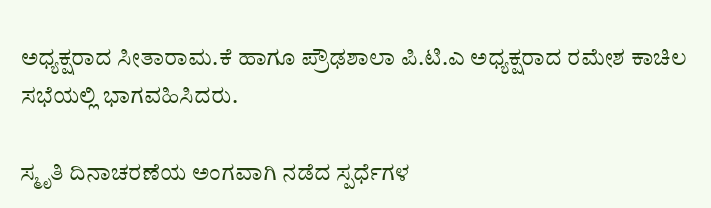ಅಧ್ಯಕ್ಷರಾದ ಸೀತಾರಾಮ.ಕೆ ಹಾಗೂ ಪ್ರೌಢಶಾಲಾ ಪಿ.ಟಿ.ಎ ಅಧ್ಯಕ್ಷರಾದ ರಮೇಶ ಕಾಚಿಲ ಸಭೆಯಲ್ಲಿ ಭಾಗವಹಿಸಿದರು.

ಸ್ಮೃತಿ ದಿನಾಚರಣೆಯ ಅಂಗವಾಗಿ ನಡೆದ ಸ್ಪರ್ಧೆಗಳ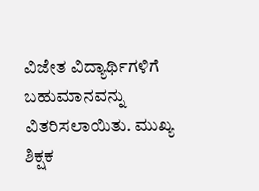ವಿಜೇತ ವಿದ್ಯಾರ್ಥಿಗಳಿಗೆ ಬಹುಮಾನವನ್ನು ವಿತರಿಸಲಾಯಿತು. ಮುಖ್ಯ ಶಿಕ್ಷಕ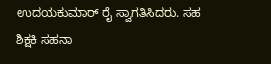ಉದಯಕುಮಾರ್ ರೈ ಸ್ವಾಗತಿಸಿದರು. ಸಹ ಶಿಕ್ಷಕಿ ಸಹನಾ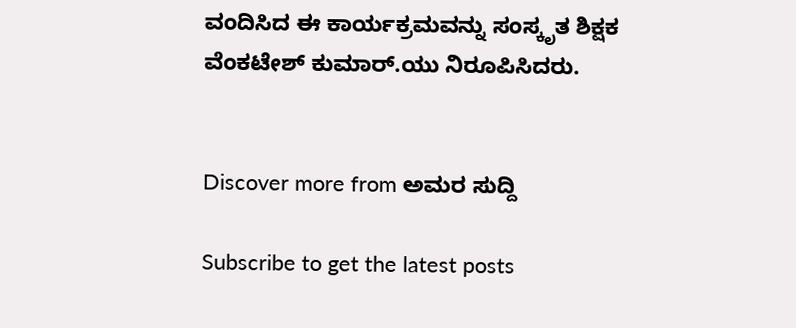ವಂದಿಸಿದ ಈ ಕಾರ್ಯಕ್ರಮವನ್ನು ಸಂಸ್ಕೃತ ಶಿಕ್ಷಕ ವೆಂಕಟೇಶ್ ಕುಮಾರ್.ಯು ನಿರೂಪಿಸಿದರು.


Discover more from ಅಮರ ಸುದ್ದಿ

Subscribe to get the latest posts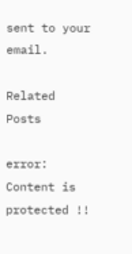sent to your email.

Related Posts

error: Content is protected !!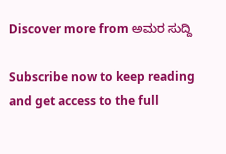Discover more from ಅಮರ ಸುದ್ದಿ

Subscribe now to keep reading and get access to the full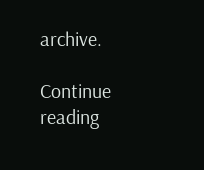archive.

Continue reading